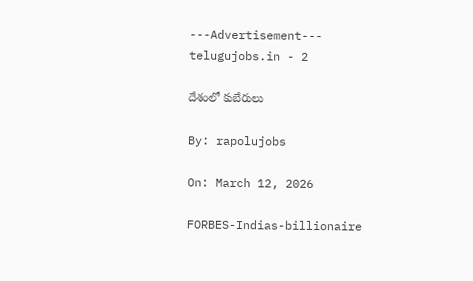---Advertisement---
telugujobs.in - 2

దేశంలో కుబేరులు

By: rapolujobs

On: March 12, 2026

FORBES-Indias-billionaire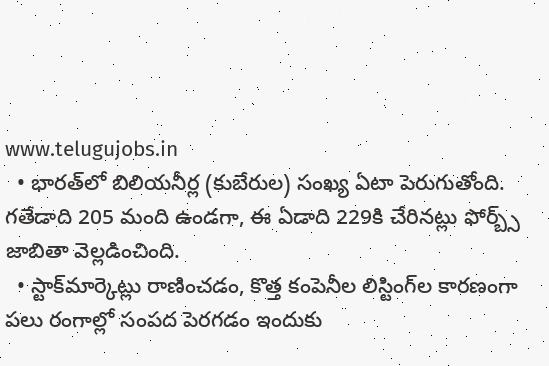www.telugujobs.in
  • భారత్‌లో బిలియనీర్ల (కుబేరుల) సంఖ్య ఏటా పెరుగుతోంది. గతేడాది 205 మంది ఉండగా, ఈ ఏడాది 229కి చేరినట్లు ఫోర్బ్స్‌ జాబితా వెల్లడించింది.
  • స్టాక్‌మార్కెట్లు రాణించడం, కొత్త కంపెనీల లిస్టింగ్‌ల కారణంగా పలు రంగాల్లో సంపద పెరగడం ఇందుకు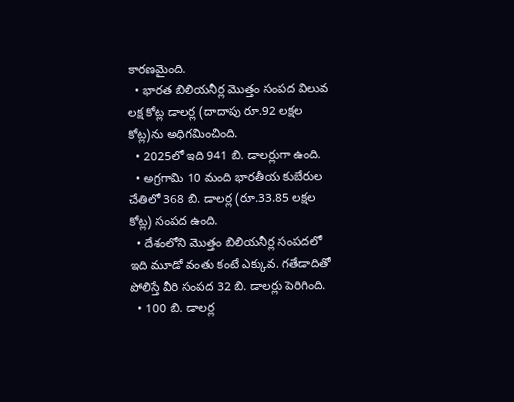కారణమైంది.
  • భారత బిలియనీర్ల మొత్తం సంపద విలువ లక్ష కోట్ల డాలర్ల (దాదాపు రూ.92 లక్షల కోట్ల)ను అధిగమించింది.
  • 2025లో ఇది 941 బి. డాలర్లుగా ఉంది.
  • అగ్రగామి 10 మంది భారతీయ కుబేరుల చేతిలో 368 బి. డాలర్ల (రూ.33.85 లక్షల కోట్ల) సంపద ఉంది.
  • దేశంలోని మొత్తం బిలియనీర్ల సంపదలో ఇది మూడో వంతు కంటే ఎక్కువ. గతేడాదితో పోలిస్తే వీరి సంపద 32 బి. డాలర్లు పెరిగింది.
  • 100 బి. డాలర్ల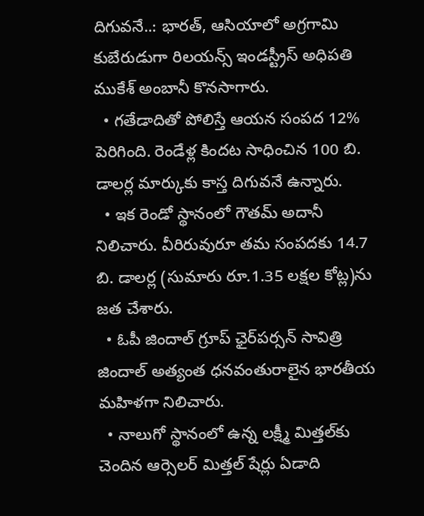దిగువనే..: భారత్, ఆసియాలో అగ్రగామి కుబేరుడుగా రిలయన్స్‌ ఇండస్ట్రీస్‌ అధిపతి ముకేశ్‌ అంబానీ కొనసాగారు.
  • గతేడాదితో పోలిస్తే ఆయన సంపద 12% పెరిగింది. రెండేళ్ల కిందట సాధించిన 100 బి. డాలర్ల మార్కుకు కాస్త దిగువనే ఉన్నారు.
  • ఇక రెండో స్థానంలో గౌతమ్‌ అదానీ నిలిచారు. వీరిరువురూ తమ సంపదకు 14.7 బి. డాలర్ల (సుమారు రూ.1.35 లక్షల కోట్ల)ను జత చేశారు.
  • ఓపీ జిందాల్‌ గ్రూప్‌ ఛైర్‌పర్సన్‌ సావిత్రి జిందాల్‌ అత్యంత ధనవంతురాలైన భారతీయ మహిళగా నిలిచారు.
  • నాలుగో స్థానంలో ఉన్న లక్ష్మీ మిత్తల్‌కు చెందిన ఆర్సెలర్‌ మిత్తల్‌ షేర్లు ఏడాది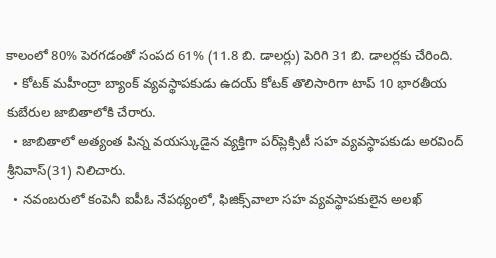కాలంలో 80% పెరగడంతో సంపద 61% (11.8 బి. డాలర్లు) పెరిగి 31 బి. డాలర్లకు చేరింది.
  • కోటక్‌ మహీంద్రా బ్యాంక్‌ వ్యవస్థాపకుడు ఉదయ్‌ కోటక్‌ తొలిసారిగా టాప్‌ 10 భారతీయ కుబేరుల జాబితాలోకి చేరారు.
  • జాబితాలో అత్యంత పిన్న వయస్కుడైన వ్యక్తిగా పర్‌ప్లెక్సిటీ సహ వ్యవస్థాపకుడు అరవింద్‌ శ్రీనివాస్‌(31) నిలిచారు.
  • నవంబరులో కంపెనీ ఐపీఓ నేపథ్యంలో, ఫిజిక్స్‌వాలా సహ వ్యవస్థాపకులైన అలఖ్‌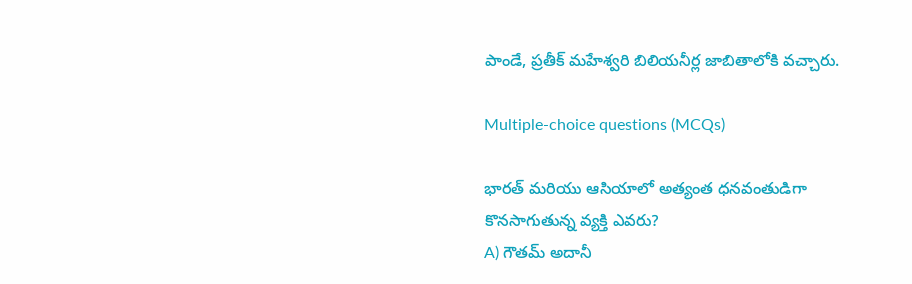పాండే, ప్రతీక్‌ మహేశ్వరి బిలియనీర్ల జాబితాలోకి వచ్చారు.

Multiple-choice questions (MCQs)

భారత్ మరియు ఆసియాలో అత్యంత ధనవంతుడిగా కొనసాగుతున్న వ్యక్తి ఎవరు?
A) గౌతమ్ అదానీ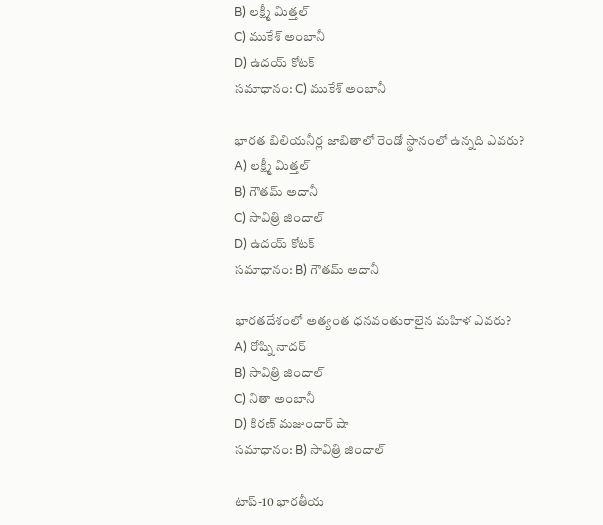B) లక్ష్మీ మిత్తల్
C) ముకేశ్ అంబానీ
D) ఉదయ్ కోటక్
సమాధానం: C) ముకేశ్ అంబానీ

భారత బిలియనీర్ల జాబితాలో రెండో స్థానంలో ఉన్నది ఎవరు?
A) లక్ష్మీ మిత్తల్
B) గౌతమ్ అదానీ
C) సావిత్రి జిందాల్
D) ఉదయ్ కోటక్
సమాధానం: B) గౌతమ్ అదానీ

భారతదేశంలో అత్యంత ధనవంతురాలైన మహిళ ఎవరు?
A) రోష్ని నాదర్
B) సావిత్రి జిందాల్
C) నితా అంబానీ
D) కిరణ్ మజుందార్ షా
సమాధానం: B) సావిత్రి జిందాల్

టాప్-10 భారతీయ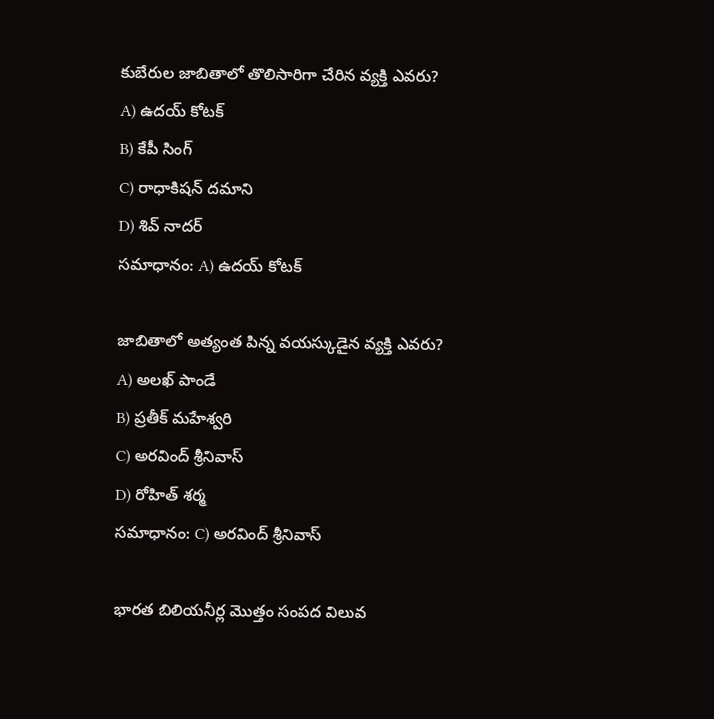కుబేరుల జాబితాలో తొలిసారిగా చేరిన వ్యక్తి ఎవరు?
A) ఉదయ్ కోటక్
B) కేపీ సింగ్
C) రాధాకిషన్ దమాని
D) శివ్ నాదర్
సమాధానం: A) ఉదయ్ కోటక్

జాబితాలో అత్యంత పిన్న వయస్కుడైన వ్యక్తి ఎవరు?
A) అలఖ్ పాండే
B) ప్రతీక్ మహేశ్వరి
C) అరవింద్ శ్రీనివాస్
D) రోహిత్ శర్మ
సమాధానం: C) అరవింద్ శ్రీనివాస్

భారత బిలియనీర్ల మొత్తం సంపద విలువ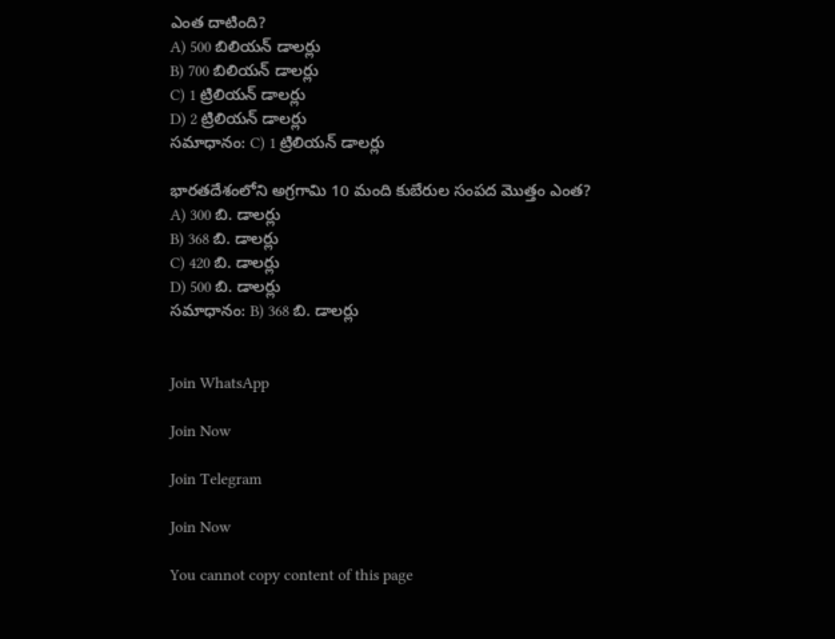ఎంత దాటింది?
A) 500 బిలియన్ డాలర్లు
B) 700 బిలియన్ డాలర్లు
C) 1 ట్రిలియన్ డాలర్లు
D) 2 ట్రిలియన్ డాలర్లు
సమాధానం: C) 1 ట్రిలియన్ డాలర్లు

భారతదేశంలోని అగ్రగామి 10 మంది కుబేరుల సంపద మొత్తం ఎంత?
A) 300 బి. డాలర్లు
B) 368 బి. డాలర్లు
C) 420 బి. డాలర్లు
D) 500 బి. డాలర్లు
సమాధానం: B) 368 బి. డాలర్లు


Join WhatsApp

Join Now

Join Telegram

Join Now

You cannot copy content of this page